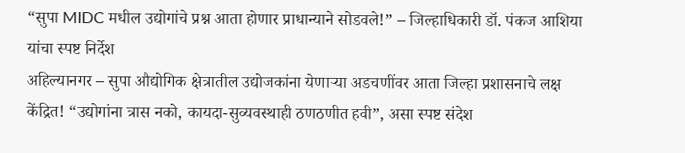“सुपा MIDC मधील उद्योगांचे प्रश्न आता होणार प्राधान्याने सोडवले!” – जिल्हाधिकारी डॉ. पंकज आशिया यांचा स्पष्ट निर्देश
अहिल्यानगर – सुपा औद्योगिक क्षेत्रातील उद्योजकांना येणाऱ्या अडचणींवर आता जिल्हा प्रशासनाचे लक्ष केंद्रित! “उद्योगांना त्रास नको, कायदा-सुव्यवस्थाही ठणठणीत हवी”, असा स्पष्ट संदेश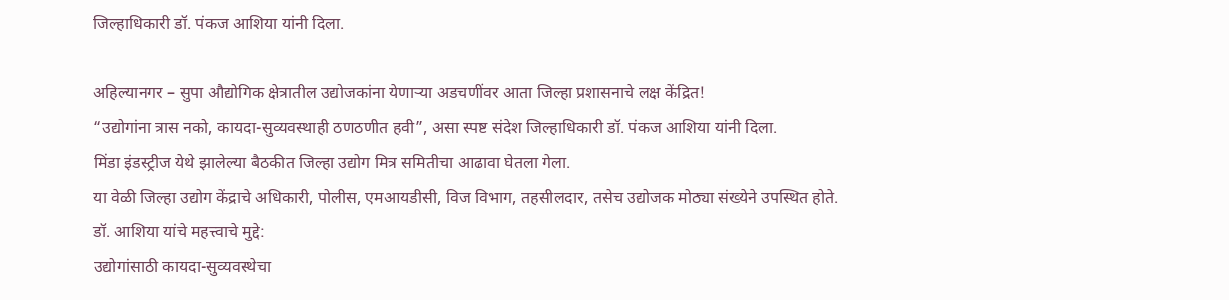जिल्हाधिकारी डॉ. पंकज आशिया यांनी दिला.

अहिल्यानगर – सुपा औद्योगिक क्षेत्रातील उद्योजकांना येणाऱ्या अडचणींवर आता जिल्हा प्रशासनाचे लक्ष केंद्रित!
“उद्योगांना त्रास नको, कायदा-सुव्यवस्थाही ठणठणीत हवी”, असा स्पष्ट संदेश जिल्हाधिकारी डॉ. पंकज आशिया यांनी दिला.
मिंडा इंडस्ट्रीज येथे झालेल्या बैठकीत जिल्हा उद्योग मित्र समितीचा आढावा घेतला गेला.
या वेळी जिल्हा उद्योग केंद्राचे अधिकारी, पोलीस, एमआयडीसी, विज विभाग, तहसीलदार, तसेच उद्योजक मोठ्या संख्येने उपस्थित होते.
डॉ. आशिया यांचे महत्त्वाचे मुद्दे:
उद्योगांसाठी कायदा-सुव्यवस्थेचा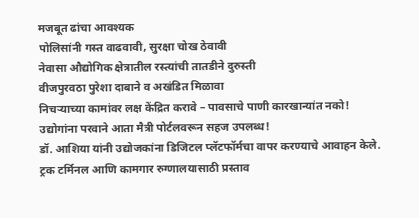मजबूत ढांचा आवश्यक
पोलिसांनी गस्त वाढवावी, सुरक्षा चोख ठेवावी
नेवासा औद्योगिक क्षेत्रातील रस्त्यांची तातडीने दुरुस्ती
वीजपुरवठा पुरेशा दाबाने व अखंडित मिळावा
निचऱ्याच्या कामांवर लक्ष केंद्रित करावे – पावसाचे पाणी कारखान्यांत नको!
उद्योगांना परवाने आता मैत्री पोर्टलवरून सहज उपलब्ध!
डॉ. आशिया यांनी उद्योजकांना डिजिटल प्लॅटफॉर्मचा वापर करण्याचे आवाहन केले.
ट्रक टर्मिनल आणि कामगार रुग्णालयासाठी प्रस्ताव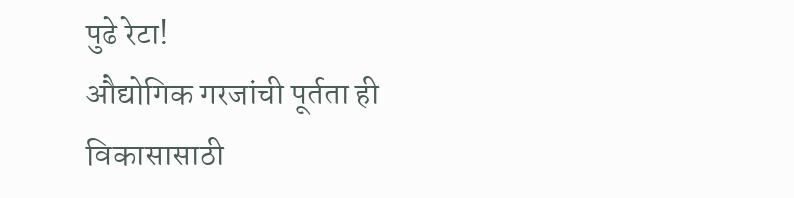पुढे रेटा!
औद्योगिक गरजांची पूर्तता ही विकासासाठी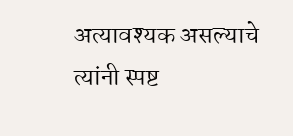अत्यावश्यक असल्याचे त्यांनी स्पष्ट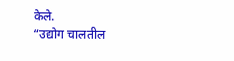केले.
“उद्योग चालतील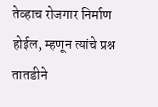तेव्हाच रोजगार निर्माण होईल, म्हणून त्यांचे प्रश्न तातडीने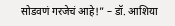सोडवणं गरजेचं आहे!” – डॉ. आशिया